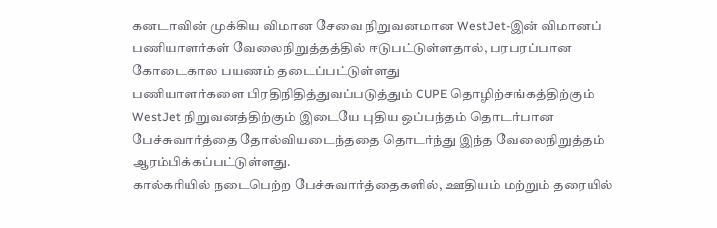கனடாவின் முக்கிய விமான சேவை நிறுவனமான WestJet-இன் விமானப் பணியாளர்கள் வேலைநிறுத்தத்தில் ஈடுபட்டுள்ளதால், பரபரப்பான கோடைகால பயணம் தடைப்பட்டுள்ளது
பணியாளர்களை பிரதிநிதித்துவப்படுத்தும் CUPE தொழிற்சங்கத்திற்கும் WestJet நிறுவனத்திற்கும் இடையே புதிய ஒப்பந்தம் தொடர்பான பேச்சுவார்த்தை தோல்வியடைந்ததை தொடர்ந்து இந்த வேலைநிறுத்தம் ஆரம்பிக்கப்பட்டுள்ளது.
கால்கரியில் நடைபெற்ற பேச்சுவார்த்தைகளில், ஊதியம் மற்றும் தரையில்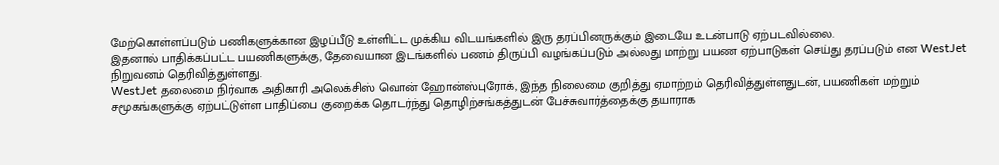மேற்கொள்ளப்படும் பணிகளுக்கான இழப்பீடு உள்ளிட்ட முக்கிய விடயங்களில் இரு தரப்பினருக்கும் இடையே உடன்பாடு ஏற்படவில்லை.
இதனால் பாதிக்கப்பட்ட பயணிகளுக்கு, தேவையான இடங்களில் பணம் திருப்பி வழங்கப்படும் அல்லது மாற்று பயண ஏற்பாடுகள் செய்து தரப்படும் என WestJet நிறுவனம் தெரிவித்துள்ளது.
WestJet தலைமை நிர்வாக அதிகாரி அலெக்சிஸ் வொன் ஹோன்ஸ்புரோக், இந்த நிலைமை குறித்து ஏமாற்றம் தெரிவித்துள்ளதுடன், பயணிகள் மற்றும் சமூகங்களுக்கு ஏற்பட்டுள்ள பாதிப்பை குறைக்க தொடர்ந்து தொழிற்சங்கத்துடன் பேச்சுவார்த்தைக்கு தயாராக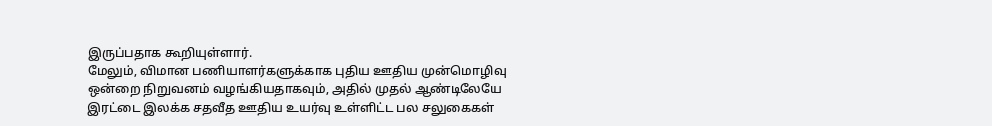இருப்பதாக கூறியுள்ளார்.
மேலும், விமான பணியாளர்களுக்காக புதிய ஊதிய முன்மொழிவு ஒன்றை நிறுவனம் வழங்கியதாகவும், அதில் முதல் ஆண்டிலேயே இரட்டை இலக்க சதவீத ஊதிய உயர்வு உள்ளிட்ட பல சலுகைகள்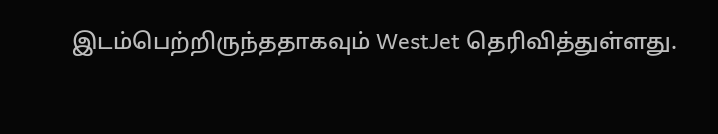இடம்பெற்றிருந்ததாகவும் WestJet தெரிவித்துள்ளது.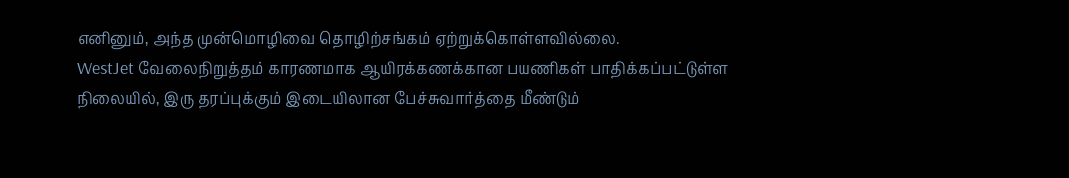எனினும், அந்த முன்மொழிவை தொழிற்சங்கம் ஏற்றுக்கொள்ளவில்லை.
WestJet வேலைநிறுத்தம் காரணமாக ஆயிரக்கணக்கான பயணிகள் பாதிக்கப்பட்டுள்ள நிலையில், இரு தரப்புக்கும் இடையிலான பேச்சுவார்த்தை மீண்டும்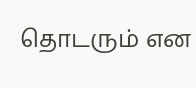தொடரும் என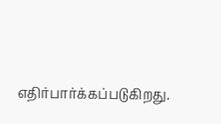எதிர்பார்க்கப்படுகிறது.